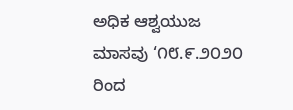ಅಧಿಕ ಆಶ್ವಯುಜ ಮಾಸವು ‘೧೮.೯.೨೦೨೦ ರಿಂದ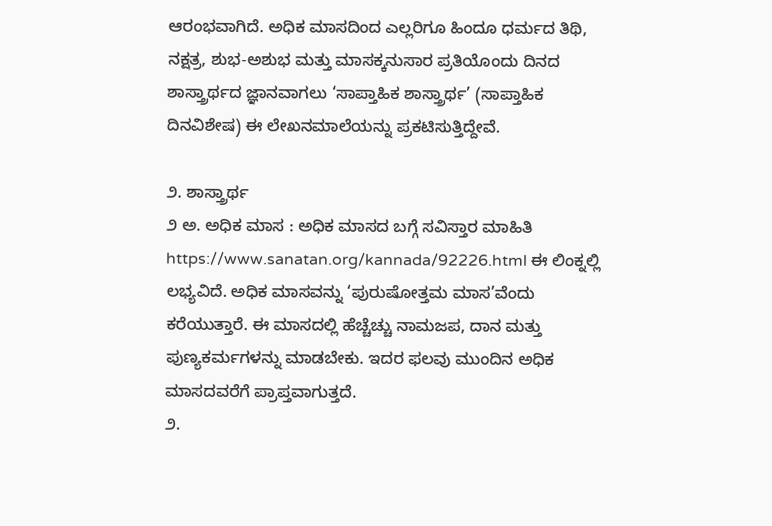ಆರಂಭವಾಗಿದೆ. ಅಧಿಕ ಮಾಸದಿಂದ ಎಲ್ಲರಿಗೂ ಹಿಂದೂ ಧರ್ಮದ ತಿಥಿ, ನಕ್ಷತ್ರ, ಶುಭ-ಅಶುಭ ಮತ್ತು ಮಾಸಕ್ಕನುಸಾರ ಪ್ರತಿಯೊಂದು ದಿನದ ಶಾಸ್ತ್ರಾರ್ಥದ ಜ್ಞಾನವಾಗಲು ‘ಸಾಪ್ತಾಹಿಕ ಶಾಸ್ತ್ರಾರ್ಥ’ (ಸಾಪ್ತಾಹಿಕ ದಿನವಿಶೇಷ) ಈ ಲೇಖನಮಾಲೆಯನ್ನು ಪ್ರಕಟಿಸುತ್ತಿದ್ದೇವೆ.

೨. ಶಾಸ್ತ್ರಾರ್ಥ
೨ ಅ. ಅಧಿಕ ಮಾಸ : ಅಧಿಕ ಮಾಸದ ಬಗ್ಗೆ ಸವಿಸ್ತಾರ ಮಾಹಿತಿ
https://www.sanatan.org/kannada/92226.html ಈ ಲಿಂಕ್ನಲ್ಲಿ ಲಭ್ಯವಿದೆ. ಅಧಿಕ ಮಾಸವನ್ನು ‘ಪುರುಷೋತ್ತಮ ಮಾಸ’ವೆಂದು ಕರೆಯುತ್ತಾರೆ. ಈ ಮಾಸದಲ್ಲಿ ಹೆಚ್ಚೆಚ್ಚು ನಾಮಜಪ, ದಾನ ಮತ್ತು ಪುಣ್ಯಕರ್ಮಗಳನ್ನು ಮಾಡಬೇಕು. ಇದರ ಫಲವು ಮುಂದಿನ ಅಧಿಕ ಮಾಸದವರೆಗೆ ಪ್ರಾಪ್ತವಾಗುತ್ತದೆ.
೨.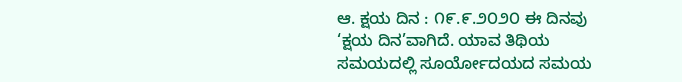ಆ. ಕ್ಷಯ ದಿನ : ೧೯.೯.೨೦೨೦ ಈ ದಿನವು ‘ಕ್ಷಯ ದಿನ’ವಾಗಿದೆ. ಯಾವ ತಿಥಿಯ ಸಮಯದಲ್ಲಿ ಸೂರ್ಯೋದಯದ ಸಮಯ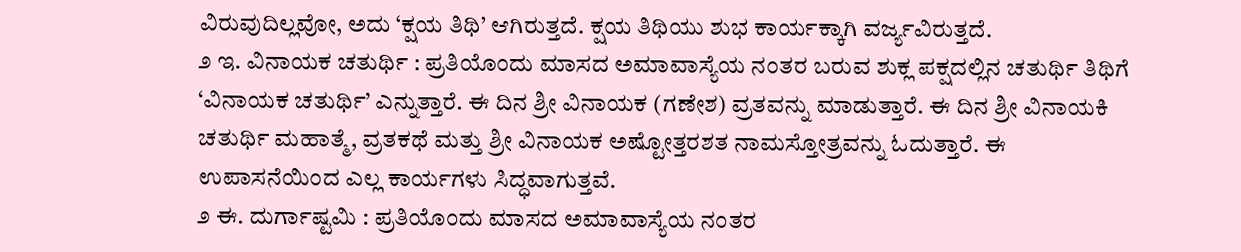ವಿರುವುದಿಲ್ಲವೋ, ಅದು ‘ಕ್ಷಯ ತಿಥಿ’ ಆಗಿರುತ್ತದೆ. ಕ್ಷಯ ತಿಥಿಯು ಶುಭ ಕಾರ್ಯಕ್ಕಾಗಿ ವರ್ಜ್ಯವಿರುತ್ತದೆ.
೨ ಇ. ವಿನಾಯಕ ಚತುರ್ಥಿ : ಪ್ರತಿಯೊಂದು ಮಾಸದ ಅಮಾವಾಸ್ಯೆಯ ನಂತರ ಬರುವ ಶುಕ್ಲ ಪಕ್ಷದಲ್ಲಿನ ಚತುರ್ಥಿ ತಿಥಿಗೆ ‘ವಿನಾಯಕ ಚತುರ್ಥಿ’ ಎನ್ನುತ್ತಾರೆ. ಈ ದಿನ ಶ್ರೀ ವಿನಾಯಕ (ಗಣೇಶ) ವ್ರತವನ್ನು ಮಾಡುತ್ತಾರೆ. ಈ ದಿನ ಶ್ರೀ ವಿನಾಯಕಿ ಚತುರ್ಥಿ ಮಹಾತ್ಮೆ, ವ್ರತಕಥೆ ಮತ್ತು ಶ್ರೀ ವಿನಾಯಕ ಅಷ್ಟೋತ್ತರಶತ ನಾಮಸ್ತೋತ್ರವನ್ನು ಓದುತ್ತಾರೆ. ಈ ಉಪಾಸನೆಯಿಂದ ಎಲ್ಲ ಕಾರ್ಯಗಳು ಸಿದ್ಧವಾಗುತ್ತವೆ.
೨ ಈ. ದುರ್ಗಾಷ್ಟಮಿ : ಪ್ರತಿಯೊಂದು ಮಾಸದ ಅಮಾವಾಸ್ಯೆಯ ನಂತರ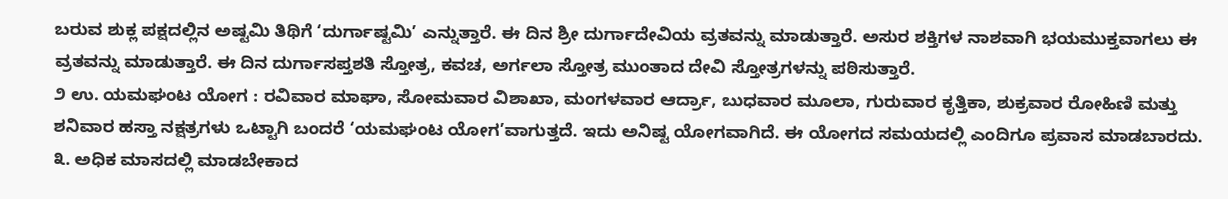ಬರುವ ಶುಕ್ಲ ಪಕ್ಷದಲ್ಲಿನ ಅಷ್ಟಮಿ ತಿಥಿಗೆ ‘ದುರ್ಗಾಷ್ಟಮಿ’ ಎನ್ನುತ್ತಾರೆ. ಈ ದಿನ ಶ್ರೀ ದುರ್ಗಾದೇವಿಯ ವ್ರತವನ್ನು ಮಾಡುತ್ತಾರೆ. ಅಸುರ ಶಕ್ತಿಗಳ ನಾಶವಾಗಿ ಭಯಮುಕ್ತವಾಗಲು ಈ ವ್ರತವನ್ನು ಮಾಡುತ್ತಾರೆ. ಈ ದಿನ ದುರ್ಗಾಸಪ್ತಶತಿ ಸ್ತೋತ್ರ, ಕವಚ, ಅರ್ಗಲಾ ಸ್ತೋತ್ರ ಮುಂತಾದ ದೇವಿ ಸ್ತೋತ್ರಗಳನ್ನು ಪಠಿಸುತ್ತಾರೆ.
೨ ಉ. ಯಮಘಂಟ ಯೋಗ : ರವಿವಾರ ಮಾಘಾ, ಸೋಮವಾರ ವಿಶಾಖಾ, ಮಂಗಳವಾರ ಆರ್ದ್ರಾ, ಬುಧವಾರ ಮೂಲಾ, ಗುರುವಾರ ಕೃತ್ತಿಕಾ, ಶುಕ್ರವಾರ ರೋಹಿಣಿ ಮತ್ತು ಶನಿವಾರ ಹಸ್ತಾ ನಕ್ಷತ್ರಗಳು ಒಟ್ಟಾಗಿ ಬಂದರೆ ‘ಯಮಘಂಟ ಯೋಗ’ವಾಗುತ್ತದೆ. ಇದು ಅನಿಷ್ಟ ಯೋಗವಾಗಿದೆ. ಈ ಯೋಗದ ಸಮಯದಲ್ಲಿ ಎಂದಿಗೂ ಪ್ರವಾಸ ಮಾಡಬಾರದು.
೩. ಅಧಿಕ ಮಾಸದಲ್ಲಿ ಮಾಡಬೇಕಾದ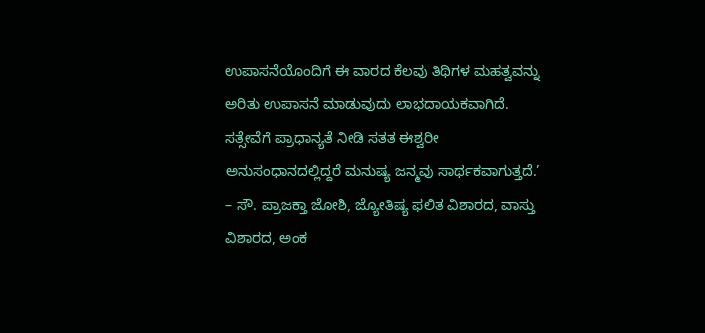ಉಪಾಸನೆಯೊಂದಿಗೆ ಈ ವಾರದ ಕೆಲವು ತಿಥಿಗಳ ಮಹತ್ವವನ್ನು ಅರಿತು ಉಪಾಸನೆ ಮಾಡುವುದು ಲಾಭದಾಯಕವಾಗಿದೆ. ಸತ್ಸೇವೆಗೆ ಪ್ರಾಧಾನ್ಯತೆ ನೀಡಿ ಸತತ ಈಶ್ವರೀ ಅನುಸಂಧಾನದಲ್ಲಿದ್ದರೆ ಮನುಷ್ಯ ಜನ್ಮವು ಸಾರ್ಥಕವಾಗುತ್ತದೆ.’ – ಸೌ. ಪ್ರಾಜಕ್ತಾ ಜೋಶಿ, ಜ್ಯೋತಿಷ್ಯ ಫಲಿತ ವಿಶಾರದ, ವಾಸ್ತು ವಿಶಾರದ, ಅಂಕ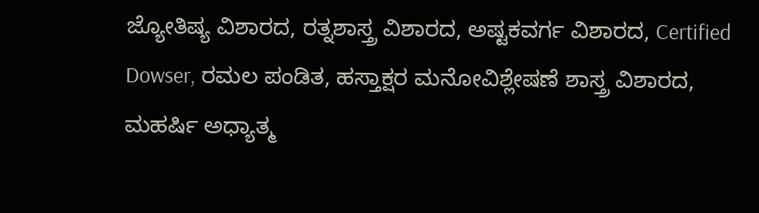ಜ್ಯೋತಿಷ್ಯ ವಿಶಾರದ, ರತ್ನಶಾಸ್ತ್ರ ವಿಶಾರದ, ಅಷ್ಟಕವರ್ಗ ವಿಶಾರದ, Certified Dowser, ರಮಲ ಪಂಡಿತ, ಹಸ್ತಾಕ್ಷರ ಮನೋವಿಶ್ಲೇಷಣೆ ಶಾಸ್ತ್ರ ವಿಶಾರದ, ಮಹರ್ಷಿ ಅಧ್ಯಾತ್ಮ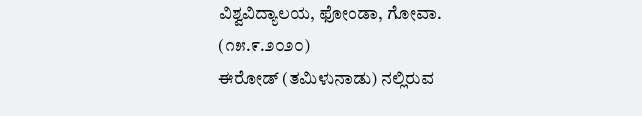ವಿಶ್ವವಿದ್ಯಾಲಯ, ಫೋಂಡಾ, ಗೋವಾ. (೧೫.೯.೨೦೨೦)
ಈರೋಡ್ (ತಮಿಳುನಾಡು) ನಲ್ಲಿರುವ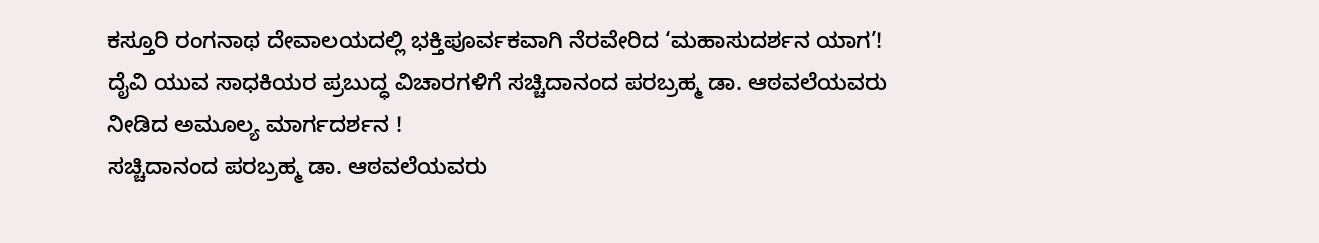ಕಸ್ತೂರಿ ರಂಗನಾಥ ದೇವಾಲಯದಲ್ಲಿ ಭಕ್ತಿಪೂರ್ವಕವಾಗಿ ನೆರವೇರಿದ ‘ಮಹಾಸುದರ್ಶನ ಯಾಗ’!
ದೈವಿ ಯುವ ಸಾಧಕಿಯರ ಪ್ರಬುದ್ಧ ವಿಚಾರಗಳಿಗೆ ಸಚ್ಚಿದಾನಂದ ಪರಬ್ರಹ್ಮ ಡಾ. ಆಠವಲೆಯವರು ನೀಡಿದ ಅಮೂಲ್ಯ ಮಾರ್ಗದರ್ಶನ !
ಸಚ್ಚಿದಾನಂದ ಪರಬ್ರಹ್ಮ ಡಾ. ಆಠವಲೆಯವರು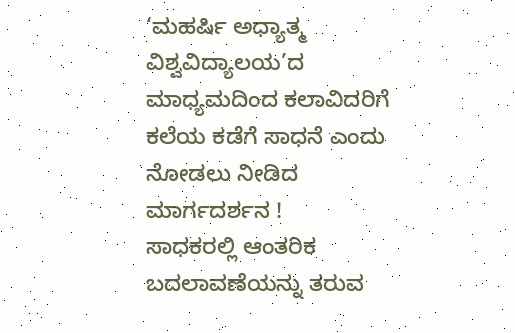‘ಮಹರ್ಷಿ ಅಧ್ಯಾತ್ಮ ವಿಶ್ವವಿದ್ಯಾಲಯ’ದ ಮಾಧ್ಯಮದಿಂದ ಕಲಾವಿದರಿಗೆ ಕಲೆಯ ಕಡೆಗೆ ಸಾಧನೆ ಎಂದು ನೋಡಲು ನೀಡಿದ ಮಾರ್ಗದರ್ಶನ !
ಸಾಧಕರಲ್ಲಿ ಆಂತರಿಕ ಬದಲಾವಣೆಯನ್ನು ತರುವ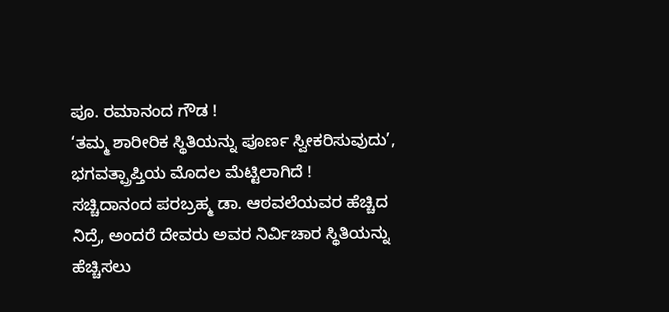ಪೂ. ರಮಾನಂದ ಗೌಡ !
‘ತಮ್ಮ ಶಾರೀರಿಕ ಸ್ಥಿತಿಯನ್ನು ಪೂರ್ಣ ಸ್ವೀಕರಿಸುವುದು’, ಭಗವತ್ಪ್ರಾಪ್ತಿಯ ಮೊದಲ ಮೆಟ್ಟಿಲಾಗಿದೆ !
ಸಚ್ಚಿದಾನಂದ ಪರಬ್ರಹ್ಮ ಡಾ. ಆಠವಲೆಯವರ ಹೆಚ್ಚಿದ ನಿದ್ರೆ, ಅಂದರೆ ದೇವರು ಅವರ ನಿರ್ವಿಚಾರ ಸ್ಥಿತಿಯನ್ನು ಹೆಚ್ಚಿಸಲು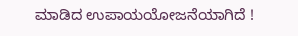ಮಾಡಿದ ಉಪಾಯಯೋಜನೆಯಾಗಿದೆ !